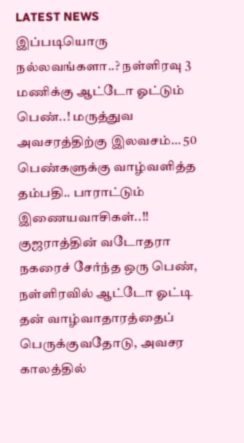LATEST NEWS
இப்படியொரு நல்லவங்களா..? நள்ளிரவு 3 மணிக்கு ஆட்டோ ஓட்டும் பெண்..! மருத்துவ அவசரத்திற்கு இலவசம்… 50 பெண்களுக்கு வாழ்வளித்த தம்பதி.. பாராட்டும் இணையவாசிகள்..!!
குஜராத்தின் வடோதரா நகரைச் சேர்ந்த ஒரு பெண், நள்ளிரவில் ஆட்டோ ஓட்டி தன் வாழ்வாதாரத்தைப் பெருக்குவதோடு, அவசர காலத்தில்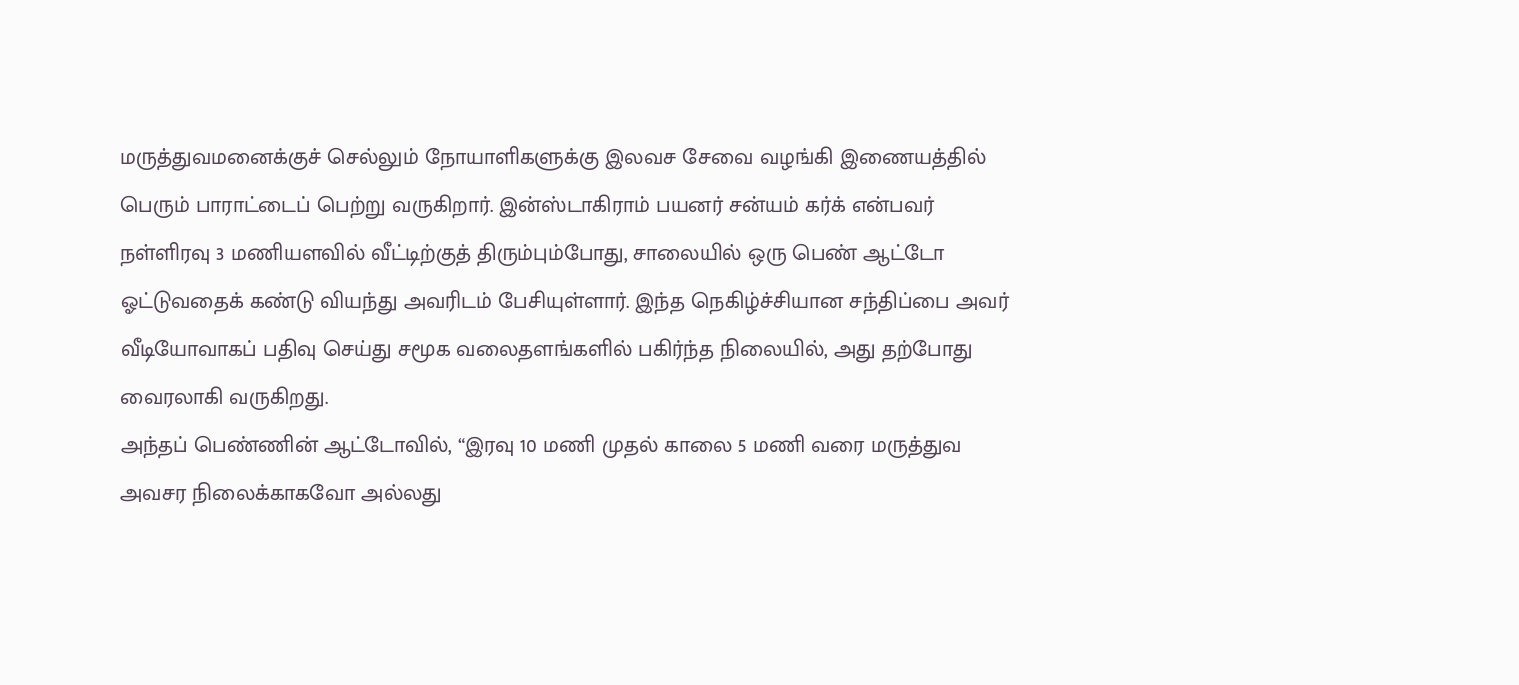மருத்துவமனைக்குச் செல்லும் நோயாளிகளுக்கு இலவச சேவை வழங்கி இணையத்தில் பெரும் பாராட்டைப் பெற்று வருகிறார். இன்ஸ்டாகிராம் பயனர் சன்யம் கர்க் என்பவர் நள்ளிரவு 3 மணியளவில் வீட்டிற்குத் திரும்பும்போது, சாலையில் ஒரு பெண் ஆட்டோ ஓட்டுவதைக் கண்டு வியந்து அவரிடம் பேசியுள்ளார். இந்த நெகிழ்ச்சியான சந்திப்பை அவர் வீடியோவாகப் பதிவு செய்து சமூக வலைதளங்களில் பகிர்ந்த நிலையில், அது தற்போது வைரலாகி வருகிறது.
அந்தப் பெண்ணின் ஆட்டோவில், “இரவு 10 மணி முதல் காலை 5 மணி வரை மருத்துவ அவசர நிலைக்காகவோ அல்லது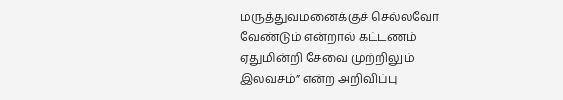மருத்துவமனைக்குச் செல்லவோ வேண்டும் என்றால் கட்டணம் ஏதுமின்றி சேவை முற்றிலும் இலவசம்” என்ற அறிவிப்பு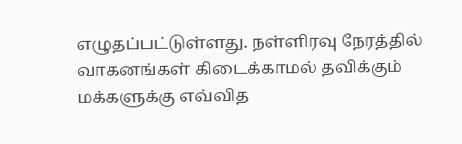எழுதப்பட்டுள்ளது. நள்ளிரவு நேரத்தில் வாகனங்கள் கிடைக்காமல் தவிக்கும் மக்களுக்கு எவ்வித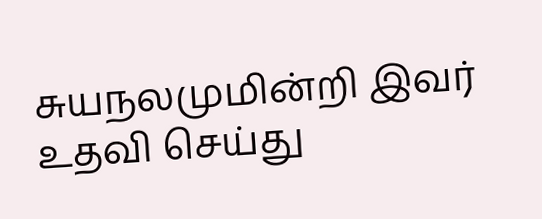சுயநலமுமின்றி இவர் உதவி செய்து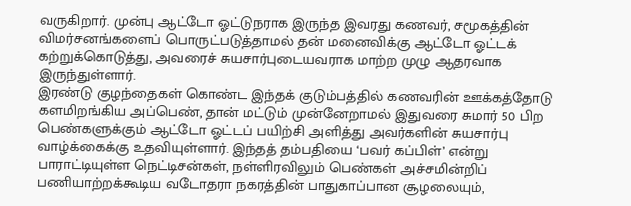வருகிறார். முன்பு ஆட்டோ ஓட்டுநராக இருந்த இவரது கணவர், சமூகத்தின் விமர்சனங்களைப் பொருட்படுத்தாமல் தன் மனைவிக்கு ஆட்டோ ஓட்டக் கற்றுக்கொடுத்து, அவரைச் சுயசார்புடையவராக மாற்ற முழு ஆதரவாக இருந்துள்ளார்.
இரண்டு குழந்தைகள் கொண்ட இந்தக் குடும்பத்தில் கணவரின் ஊக்கத்தோடு களமிறங்கிய அப்பெண், தான் மட்டும் முன்னேறாமல் இதுவரை சுமார் 50 பிற பெண்களுக்கும் ஆட்டோ ஓட்டப் பயிற்சி அளித்து அவர்களின் சுயசார்பு வாழ்க்கைக்கு உதவியுள்ளார். இந்தத் தம்பதியை ‘பவர் கப்பிள்’ என்று பாராட்டியுள்ள நெட்டிசன்கள், நள்ளிரவிலும் பெண்கள் அச்சமின்றிப் பணியாற்றக்கூடிய வடோதரா நகரத்தின் பாதுகாப்பான சூழலையும்,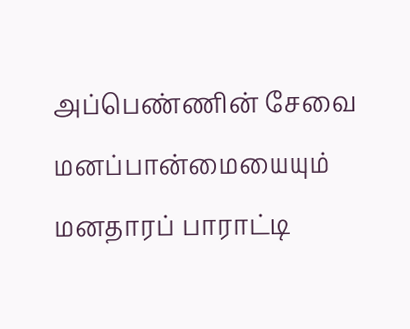அப்பெண்ணின் சேவை மனப்பான்மையையும் மனதாரப் பாராட்டி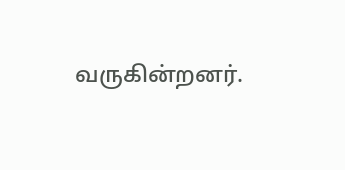வருகின்றனர்.